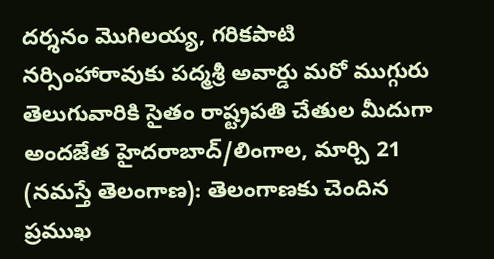దర్శనం మొగిలయ్య, గరికపాటి నర్సింహారావుకు పద్మశ్రీ అవార్డు మరో ముగ్గురు తెలుగువారికి సైతం రాష్ట్రపతి చేతుల మీదుగా అందజేత హైదరాబాద్/లింగాల, మార్చి 21 (నమస్తే తెలంగాణ): తెలంగాణకు చెందిన ప్రముఖ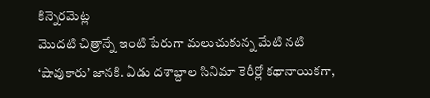కిన్నెరమెట్ల
మొదటి చిత్రాన్నే ఇంటి పేరుగా మలుచుకున్న మేటి నటి ‘షావుకారు’ జానకి. ఏడు దశాబ్దాల సినిమా కెరీర్లో కథానాయికగా,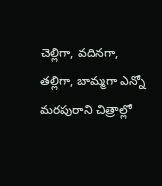చెల్లిగా, వదినగా, తల్లిగా, బామ్మగా ఎన్నో మరపురాని చిత్రాల్లో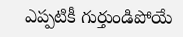ఎప్పటికీ గుర్తుండిపోయే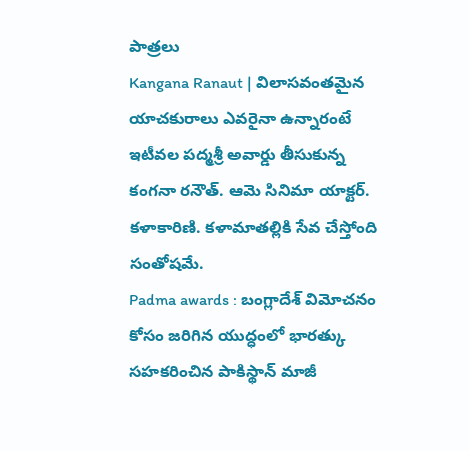పాత్రలు
Kangana Ranaut | విలాసవంతమైన యాచకురాలు ఎవరైనా ఉన్నారంటే ఇటీవల పద్మశ్రీ అవార్డు తీసుకున్న కంగనా రనౌత్. ఆమె సినిమా యాక్టర్. కళాకారిణి. కళామాతల్లికి సేవ చేస్తోంది సంతోషమే.
Padma awards : బంగ్లాదేశ్ విమోచనం కోసం జరిగిన యుద్ధంలో భారత్కు సహకరించిన పాకిస్థాన్ మాజీ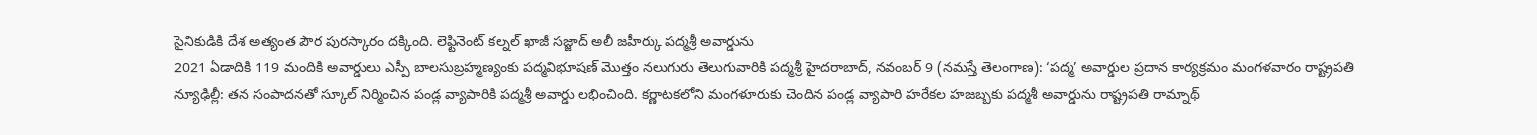సైనికుడికి దేశ అత్యంత పౌర పురస్కారం దక్కింది. లెఫ్టినెంట్ కల్నల్ ఖాజీ సజ్జాద్ అలీ జహీర్కు పద్మశ్రీ అవార్డును
2021 ఏడాదికి 119 మందికి అవార్డులు ఎస్పీ బాలసుబ్రహ్మణ్యంకు పద్మవిభూషణ్ మొత్తం నలుగురు తెలుగువారికి పద్మశ్రీ హైదరాబాద్, నవంబర్ 9 (నమస్తే తెలంగాణ): ‘పద్మ’ అవార్డుల ప్రదాన కార్యక్రమం మంగళవారం రాష్ట్రపతి
న్యూఢిల్లీ: తన సంపాదనతో స్కూల్ నిర్మించిన పండ్ల వ్యాపారికి పద్మశ్రీ అవార్డు లభించింది. కర్ణాటకలోని మంగళూరుకు చెందిన పండ్ల వ్యాపారి హరేకల హజబ్బకు పద్మశీ అవార్డును రాష్ట్రపతి రామ్నాథ్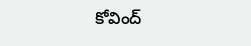కోవింద్